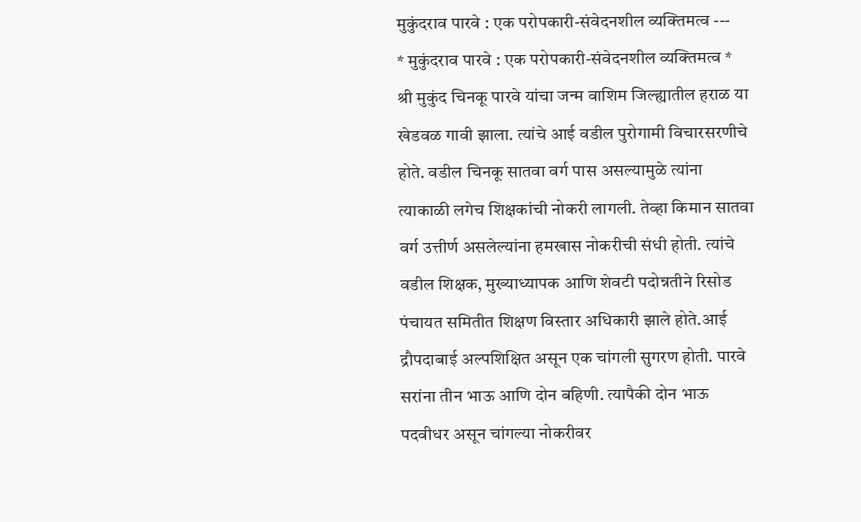मुकुंदराव पारवे : एक परोपकारी-संवेदनशील व्यक्तिमत्व ---
* मुकुंदराव पारवे : एक परोपकारी-संवेदनशील व्यक्तिमत्व *
श्री मुकुंद चिनकू पारवे यांचा जन्म वाशिम जिल्ह्यातील हराळ या खेडवळ गावी झाला. त्यांचे आई वडील पुरोगामी विचारसरणीचे होते. वडील चिनकू सातवा वर्ग पास असल्यामुळे त्यांना त्याकाळी लगेच शिक्षकांची नोकरी लागली. तेव्हा किमान सातवा वर्ग उत्तीर्ण असलेल्यांना हमखास नोकरीची संधी होती. त्यांचे वडील शिक्षक, मुख्याध्यापक आणि शेवटी पदोन्नतीने रिसोड पंचायत समितीत शिक्षण विस्तार अधिकारी झाले होते.आई द्रौपदाबाई अल्पशिक्षित असून एक चांगली सुगरण होती. पारवे सरांना तीन भाऊ आणि दोन बहिणी. त्यापैकी दोन भाऊ पदवीधर असून चांगल्या नोकरीवर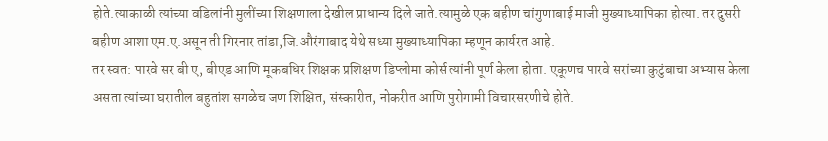होते.त्याकाळी त्यांच्या वडिलांनी मुलींच्या शिक्षणाला देखील प्राधान्य दिले जाते.त्यामुळे एक बहीण चांगुणाबाई माजी मुख्याध्यापिका होत्या. तर दुसरी बहीण आशा एम.ए.असून ती गिरनार तांडा,जि.औरंगाबाद येथे सध्या मुख्याध्यापिका म्हणून कार्यरत आहे.
तर स्वत: पारवे सर बी ए, बीएड आणि मूकबधिर शिक्षक प्रशिक्षण डिप्लोमा कोर्स त्यांनी पूर्ण केला होता. एकूणच पारवे सरांच्या कुटुंबाचा अभ्यास केला असता त्यांच्या घरातील बहुतांश सगळेच जण शिक्षित, संस्कारीत, नोकरीत आणि पुरोगामी विचारसरणीचे होते.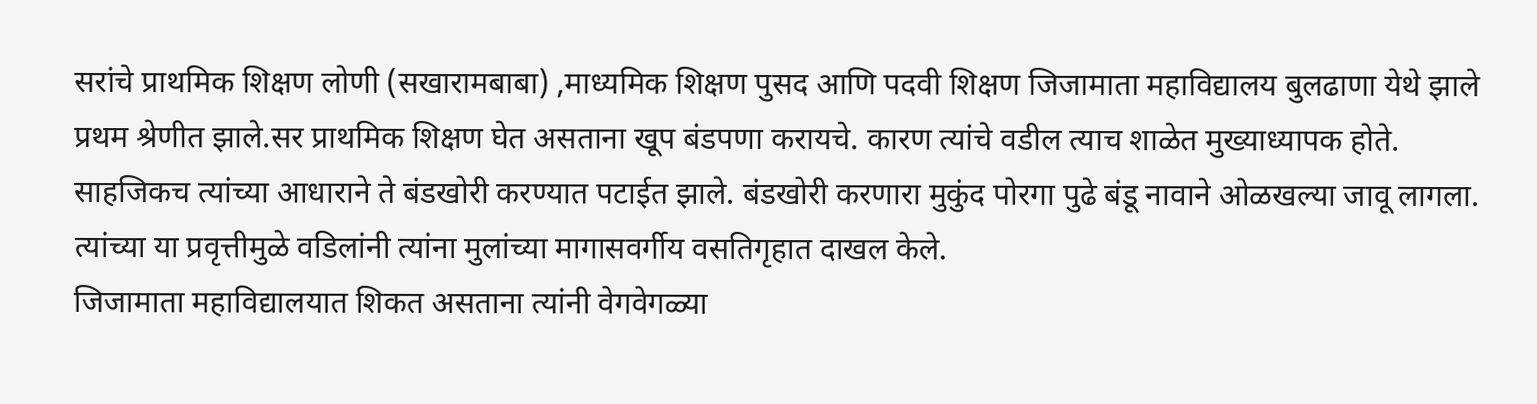सरांचे प्राथमिक शिक्षण लोणी (सखारामबाबा) ,माध्यमिक शिक्षण पुसद आणि पदवी शिक्षण जिजामाता महाविद्यालय बुलढाणा येथे झाले प्रथम श्रेणीत झाले.सर प्राथमिक शिक्षण घेत असताना खूप बंडपणा करायचे. कारण त्यांचे वडील त्याच शाळेत मुख्याध्यापक होते. साहजिकच त्यांच्या आधाराने ते बंडखोरी करण्यात पटाईत झाले. बंडखोरी करणारा मुकुंद पोरगा पुढे बंडू नावाने ओळखल्या जावू लागला. त्यांच्या या प्रवृत्तीमुळे वडिलांनी त्यांना मुलांच्या मागासवर्गीय वसतिगृहात दाखल केले.
जिजामाता महाविद्यालयात शिकत असताना त्यांनी वेगवेगळ्या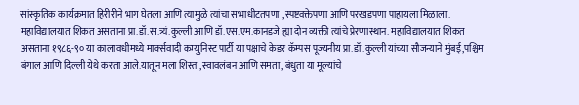सांस्कृतिक कार्यक्रमात हिरीरीने भाग घेतला आणि त्यामुळे त्यांचा सभाधीटतपणा ,स्पष्टवक्तेपणा आणि परखडपणा पाहायला मिळाला. महाविद्यालयात शिकत असताना प्रा.डॉ.स.त्र्यं.कुल्ली आणि डॉ.एस.एम.कानडजे ह्या दोन व्यक्ती त्यांचे प्रेरणास्थान. महाविद्यालयात शिकत असताना १९८६-९० या कालावधीमध्ये मार्क्सवादी कम्युनिस्ट पार्टी या पक्षाचे केडर कॅम्पस पूज्यनीय प्रा.डॉ.कुल्ली यांच्या सौजन्याने मुंबई,पश्चिम बंगाल आणि दिल्ली येथे करता आले.यातून मला शिस्त ,स्वावलंबन आणि समता, बंधुता या मूल्यांचे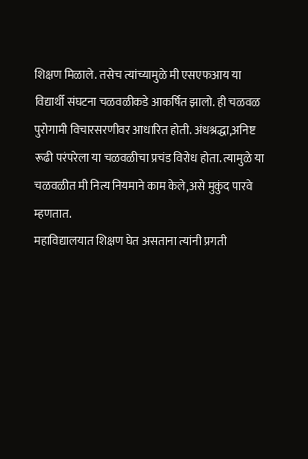शिक्षण मिळाले. तसेच त्यांच्यामुळे मी एसएफआय या विद्यार्थी संघटना चळवळीकडे आकर्षित झालो. ही चळवळ पुरोगामी विचारसरणीवर आधारित होती. अंधश्रद्धा,अनिष्ट रूढी परंपरेला या चळवळीचा प्रचंड विरोध होता. त्यामुळे या चळवळीत मी नित्य नियमाने काम केले,असे मुकुंद पारवे म्हणतात.
महाविद्यालयात शिक्षण घेत असताना त्यांनी प्रगती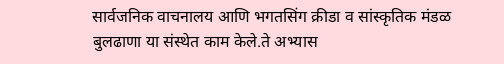सार्वजनिक वाचनालय आणि भगतसिंग क्रीडा व सांस्कृतिक मंडळ बुलढाणा या संस्थेत काम केले.ते अभ्यास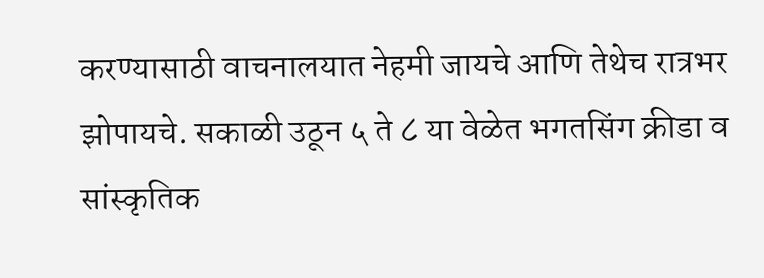करण्यासाठी वाचनालयात नेहमी जायचे आणि तेथेच रात्रभर झोपायचे. सकाळी उठून ५ ते ८ या वेळेत भगतसिंग क्रीडा व सांस्कृतिक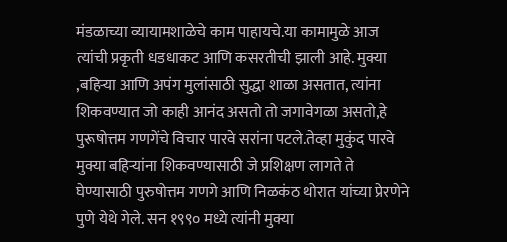मंडळाच्या व्यायामशाळेचे काम पाहायचे.या कामामुळे आज त्यांची प्रकृती धडधाकट आणि कसरतीची झाली आहे. मुक्या ,बहिऱ्या आणि अपंग मुलांसाठी सुद्धा शाळा असतात, त्यांना शिकवण्यात जो काही आनंद असतो तो जगावेगळा असतो,हे पुरूषोत्तम गणगेंचे विचार पारवे सरांना पटले.तेव्हा मुकुंद पारवे मुक्या बहिऱ्यांना शिकवण्यासाठी जे प्रशिक्षण लागते ते घेण्यासाठी पुरुषोत्तम गणगे आणि निळकंठ थोरात यांच्या प्रेरणेने पुणे येथे गेले. सन १९९० मध्ये त्यांनी मुक्या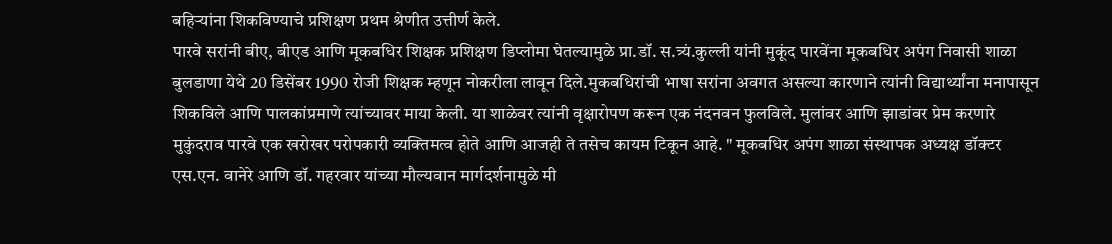बहिऱ्यांना शिकविण्याचे प्रशिक्षण प्रथम श्रेणीत उत्तीर्ण केले.
पारवे सरांनी बीए, बीएड आणि मूकबधिर शिक्षक प्रशिक्षण डिप्लोमा घेतल्यामुळे प्रा.डॉ. स.त्र्यं.कुल्ली यांनी मुकूंद पारवेंना मूकबधिर अपंग निवासी शाळा बुलडाणा येथे 20 डिसेंबर 1990 रोजी शिक्षक म्हणून नोकरीला लावून दिले.मुकबधिरांची भाषा सरांना अवगत असल्या कारणाने त्यांनी विद्यार्थ्यांना मनापासून शिकविले आणि पालकांप्रमाणे त्यांच्यावर माया केली. या शाळेवर त्यांनी वृक्षारोपण करून एक नंदनवन फुलविले. मुलांवर आणि झाडांवर प्रेम करणारे मुकुंदराव पारवे एक खरोखर परोपकारी व्यक्तिमत्व होते आणि आजही ते तसेच कायम टिकून आहे. " मूकबधिर अपंग शाळा संस्थापक अध्यक्ष डॉक्टर एस.एन. वानेरे आणि डॉ. गहरवार यांच्या मौल्यवान मार्गदर्शनामुळे मी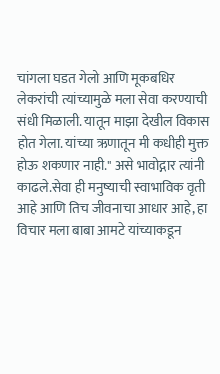चांगला घडत गेलो आणि मूकबधिर लेकरांची त्यांच्यामुळे मला सेवा करण्याची संधी मिळाली. यातून माझा देखील विकास होत गेला. यांच्या ऋणातून मी कधीही मुक्त होऊ शकणार नाही." असे भावोद्गार त्यांनी काढले.सेवा ही मनुष्याची स्वाभाविक वृती आहे आणि तिच जीवनाचा आधार आहे, हा विचार मला बाबा आमटे यांच्याकडून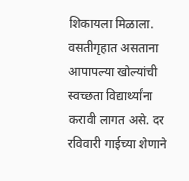शिकायला मिळाला.
वसतीगृहात असताना आपापल्या खोल्यांची स्वच्छता विद्यार्थ्यांना करावी लागत असे. दर रविवारी गाईच्या शेणाने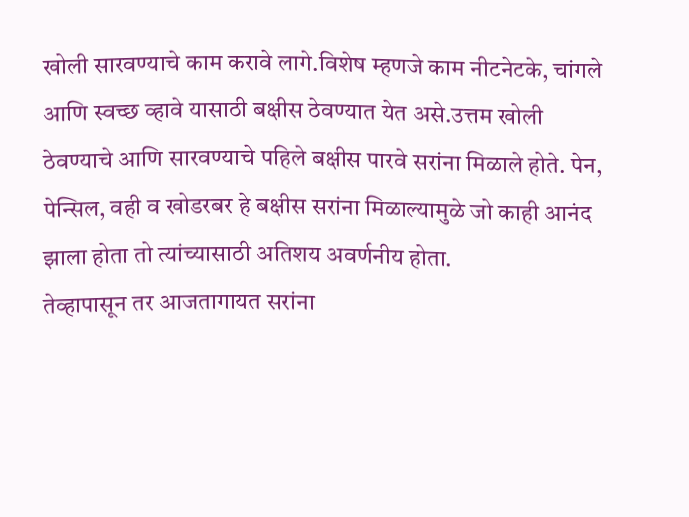खोली सारवण्याचे काम करावे लागे.विशेष म्हणजे काम नीटनेटके, चांगले आणि स्वच्छ व्हावे यासाठी बक्षीस ठेवण्यात येत असे.उत्तम खोली ठेवण्याचे आणि सारवण्याचे पहिले बक्षीस पारवे सरांना मिळाले होते. पेन, पेन्सिल, वही व खोडरबर हे बक्षीस सरांना मिळाल्यामुळे जो काही आनंद झाला होता तो त्यांच्यासाठी अतिशय अवर्णनीय होता.
तेव्हापासून तर आजतागायत सरांना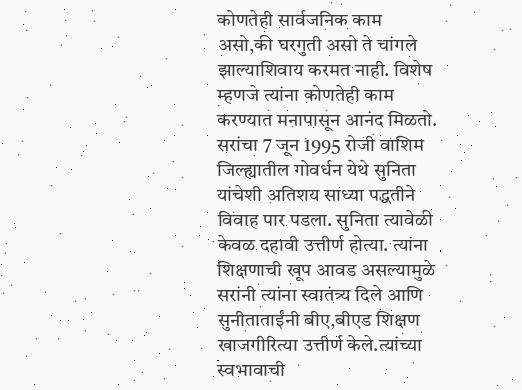कोणतेही सार्वजनिक काम असो,की घरगुती असो ते चांगले झाल्याशिवाय करमत नाही. विशेष म्हणजे त्यांना कोणतेही काम करण्यात मनापासून आनंद मिळतो. सरांचा 7 जून 1995 रोजी वाशिम जिल्ह्यातील गोवर्धन येथे सुनिता यांचेशी अतिशय साध्या पद्धतीने विवाह पार पडला. सुनिता त्यावेळी केवळ दहावी उत्तीर्ण होत्या. त्यांना शिक्षणाची खूप आवड असल्यामुळे सरांनी त्यांना स्वातंत्र्य दिले आणि सुनीताताईंनी बीए,बीएड शिक्षण खाजगीरित्या उत्तीर्ण केले.त्यांच्या स्वभावाची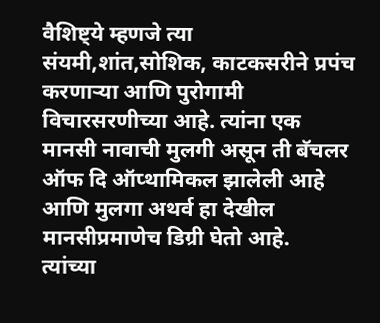वैशिष्ट्ये म्हणजे त्या संयमी,शांत,सोशिक, काटकसरीने प्रपंच करणाऱ्या आणि पुरोगामी विचारसरणीच्या आहे. त्यांना एक मानसी नावाची मुलगी असून ती बॅचलर ऑफ दि ऑप्थामिकल झालेली आहे आणि मुलगा अथर्व हा देखील मानसीप्रमाणेच डिग्री घेतो आहे.
त्यांच्या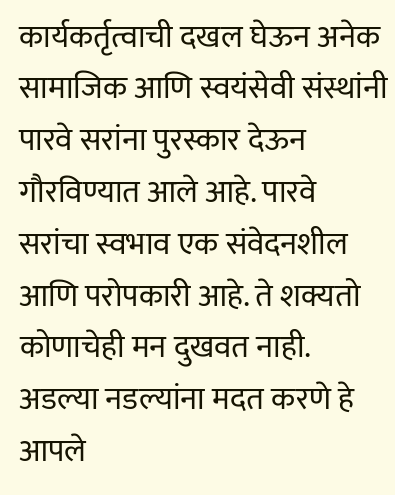कार्यकर्तृत्वाची दखल घेऊन अनेक सामाजिक आणि स्वयंसेवी संस्थांनी पारवे सरांना पुरस्कार देऊन गौरविण्यात आले आहे. पारवे सरांचा स्वभाव एक संवेदनशील आणि परोपकारी आहे. ते शक्यतो कोणाचेही मन दुखवत नाही. अडल्या नडल्यांना मदत करणे हे आपले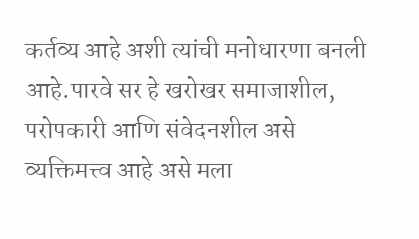कर्तव्य आहे अशी त्यांची मनोधारणा बनली आहे.पारवे सर हे खरोखर समाजाशील, परोपकारी आणि संवेदनशील असे व्यक्तिमत्त्व आहे असे मला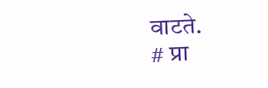वाटते.
# प्रा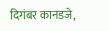दिगंबर कानडजे,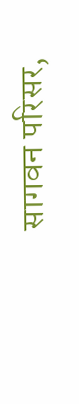सागवन परिसर,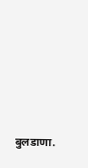बुलडाणा.